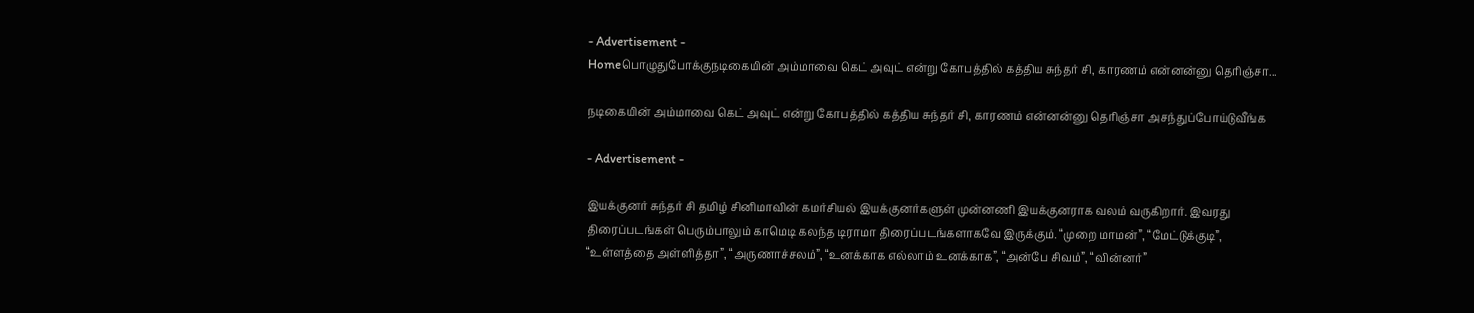- Advertisement -
Homeபொழுதுபோக்குநடிகையின் அம்மாவை கெட் அவுட் என்று கோபத்தில் கத்திய சுந்தர் சி, காரணம் என்னன்னு தெரிஞ்சா...

நடிகையின் அம்மாவை கெட் அவுட் என்று கோபத்தில் கத்திய சுந்தர் சி, காரணம் என்னன்னு தெரிஞ்சா அசந்துப்போய்டுவீங்க

- Advertisement -

இயக்குனர் சுந்தர் சி தமிழ் சினிமாவின் கமர்சியல் இயக்குனர்களுள் முன்னணி இயக்குனராக வலம் வருகிறார். இவரது திரைப்படங்கள் பெரும்பாலும் காமெடி கலந்த டிராமா திரைப்படங்களாகவே இருக்கும். “முறை மாமன்”, “மேட்டுக்குடி”,  “உள்ளத்தை அள்ளித்தா”, “அருணாச்சலம்”, “உனக்காக எல்லாம் உனக்காக”, “அன்பே சிவம்”, “வின்னர்”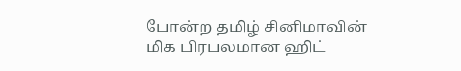போன்ற தமிழ் சினிமாவின் மிக பிரபலமான ஹிட்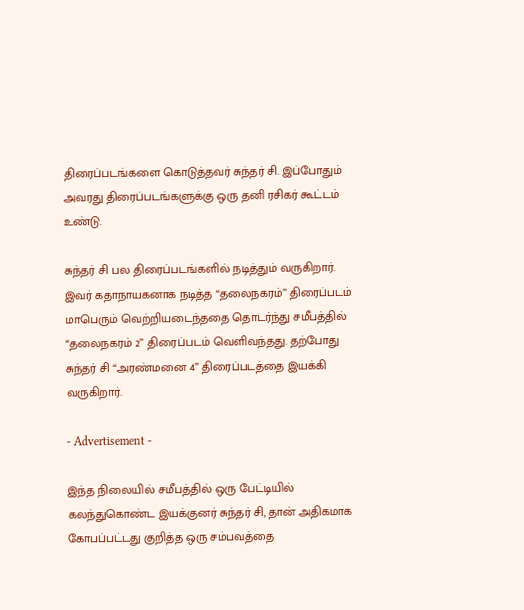திரைப்படங்களை கொடுத்தவர் சுந்தர் சி. இப்போதும் அவரது திரைப்படங்களுக்கு ஒரு தனி ரசிகர் கூட்டம் உண்டு.

சுந்தர் சி பல திரைப்படங்களில் நடித்தும் வருகிறார். இவர் கதாநாயகனாக நடித்த “தலைநகரம்” திரைப்படம் மாபெரும் வெற்றியடைந்ததை தொடர்ந்து சமீபத்தில் “தலைநகரம் 2” திரைப்படம் வெளிவந்தது. தற்போது சுந்தர் சி “அரண்மனை 4” திரைப்படத்தை இயக்கி வருகிறார்.

- Advertisement -

இந்த நிலையில் சமீபத்தில் ஒரு பேட்டியில் கலந்துகொண்ட இயக்குனர் சுந்தர் சி, தான் அதிகமாக கோபப்பட்டது குறித்த ஒரு சம்பவத்தை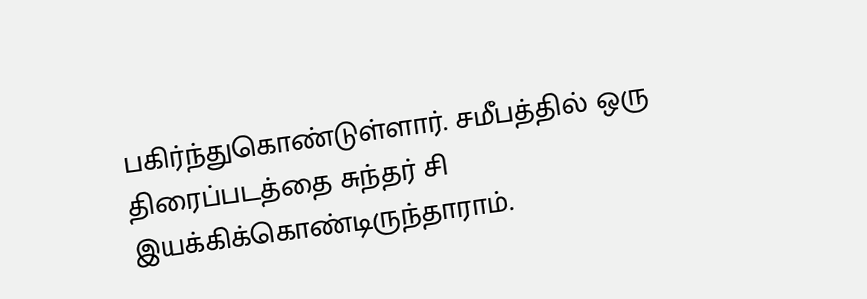பகிர்ந்துகொண்டுள்ளார். சமீபத்தில் ஒரு திரைப்படத்தை சுந்தர் சி இயக்கிக்கொண்டிருந்தாராம்.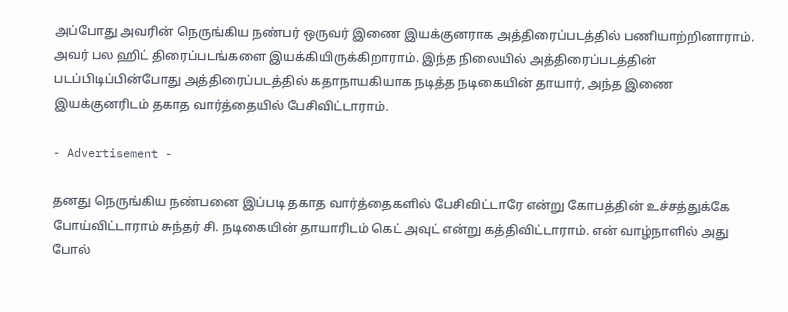அப்போது அவரின் நெருங்கிய நண்பர் ஒருவர் இணை இயக்குனராக அத்திரைப்படத்தில் பணியாற்றினாராம். அவர் பல ஹிட் திரைப்படங்களை இயக்கியிருக்கிறாராம். இந்த நிலையில் அத்திரைப்படத்தின் படப்பிடிப்பின்போது அத்திரைப்படத்தில் கதாநாயகியாக நடித்த நடிகையின் தாயார், அந்த இணை இயக்குனரிடம் தகாத வார்த்தையில் பேசிவிட்டாராம்.

- Advertisement -

தனது நெருங்கிய நண்பனை இப்படி தகாத வார்த்தைகளில் பேசிவிட்டாரே என்று கோபத்தின் உச்சத்துக்கே போய்விட்டாராம் சுந்தர் சி. நடிகையின் தாயாரிடம் கெட் அவுட் என்று கத்திவிட்டாராம். என் வாழ்நாளில் அது போல்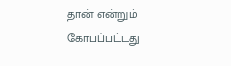தான் என்றும் கோபப்பட்டது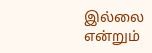இல்லை என்றும்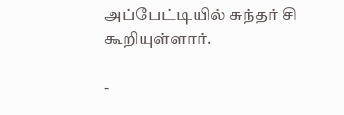அப்பேட்டியில் சுந்தர் சி கூறியுள்ளார்.

-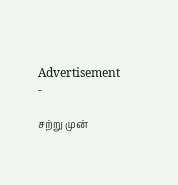Advertisement -

சற்று முன்